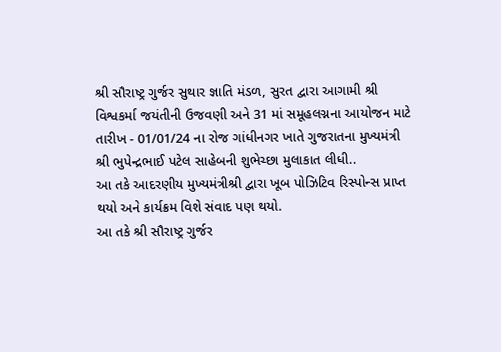શ્રી સૌરાષ્ટ્ર ગુર્જર સુથાર જ્ઞાતિ મંડળ, સુરત દ્વારા આગામી શ્રી વિશ્વકર્મા જયંતીની ઉજવણી અને 31 માં સમૂહલગ્નના આયોજન માટે તારીખ - 01/01/24 ના રોજ ગાંધીનગર ખાતે ગુજરાતના મુખ્યમંત્રી શ્રી ભુપેન્દ્રભાઈ પટેલ સાહેબની શુભેચ્છા મુલાકાત લીધી..
આ તકે આદરણીય મુખ્યમંત્રીશ્રી દ્વારા ખૂબ પોઝિટિવ રિસ્પોન્સ પ્રાપ્ત થયો અને કાર્યક્રમ વિશે સંવાદ પણ થયો.
આ તકે શ્રી સૌરાષ્ટ્ર ગુર્જર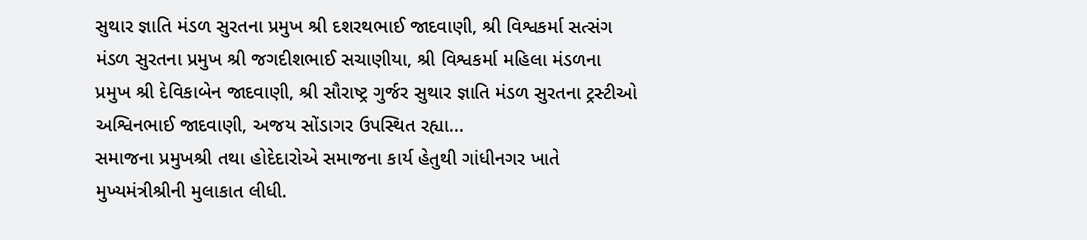સુથાર જ્ઞાતિ મંડળ સુરતના પ્રમુખ શ્રી દશરથભાઈ જાદવાણી, શ્રી વિશ્વકર્મા સત્સંગ મંડળ સુરતના પ્રમુખ શ્રી જગદીશભાઈ સચાણીયા, શ્રી વિશ્વકર્મા મહિલા મંડળના પ્રમુખ શ્રી દેવિકાબેન જાદવાણી, શ્રી સૌરાષ્ટ્ર ગુર્જર સુથાર જ્ઞાતિ મંડળ સુરતના ટ્રસ્ટીઓ અશ્વિનભાઈ જાદવાણી, અજય સોંડાગર ઉપસ્થિત રહ્યા...
સમાજના પ્રમુખશ્રી તથા હોદેદારોએ સમાજના કાર્ય હેતુથી ગાંધીનગર ખાતે મુખ્યમંત્રીશ્રીની મુલાકાત લીધી.